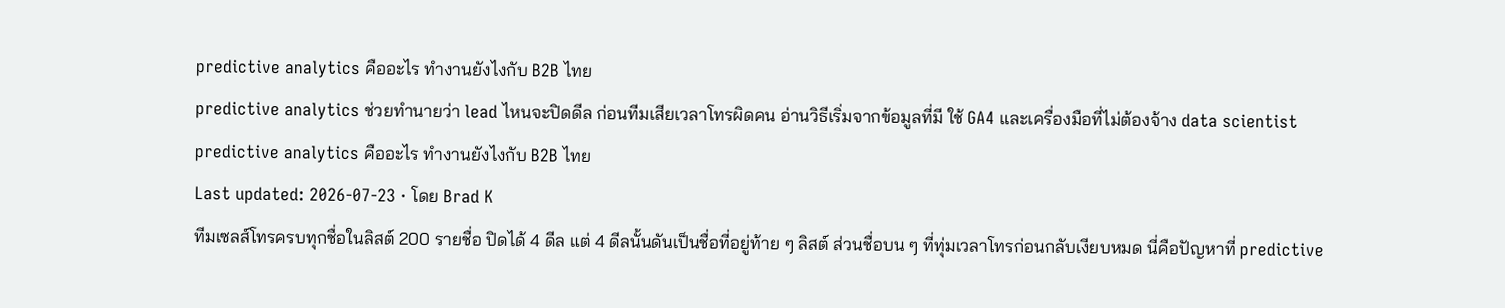predictive analytics คืออะไร ทำงานยังไงกับ B2B ไทย
predictive analytics ช่วยทำนายว่า lead ไหนจะปิดดีล ก่อนทีมเสียเวลาโทรผิดคน อ่านวิธีเริ่มจากข้อมูลที่มี ใช้ GA4 และเครื่องมือที่ไม่ต้องจ้าง data scientist
predictive analytics คืออะไร ทำงานยังไงกับ B2B ไทย
Last updated: 2026-07-23 · โดย Brad K
ทีมเซลส์โทรครบทุกชื่อในลิสต์ 200 รายชื่อ ปิดได้ 4 ดีล แต่ 4 ดีลนั้นดันเป็นชื่อที่อยู่ท้าย ๆ ลิสต์ ส่วนชื่อบน ๆ ที่ทุ่มเวลาโทรก่อนกลับเงียบหมด นี่คือปัญหาที่ predictive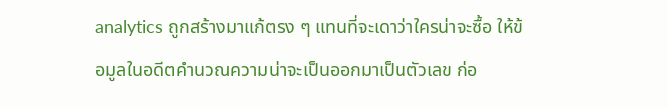analytics ถูกสร้างมาแก้ตรง ๆ แทนที่จะเดาว่าใครน่าจะซื้อ ให้ข้อมูลในอดีตคำนวณความน่าจะเป็นออกมาเป็นตัวเลข ก่อ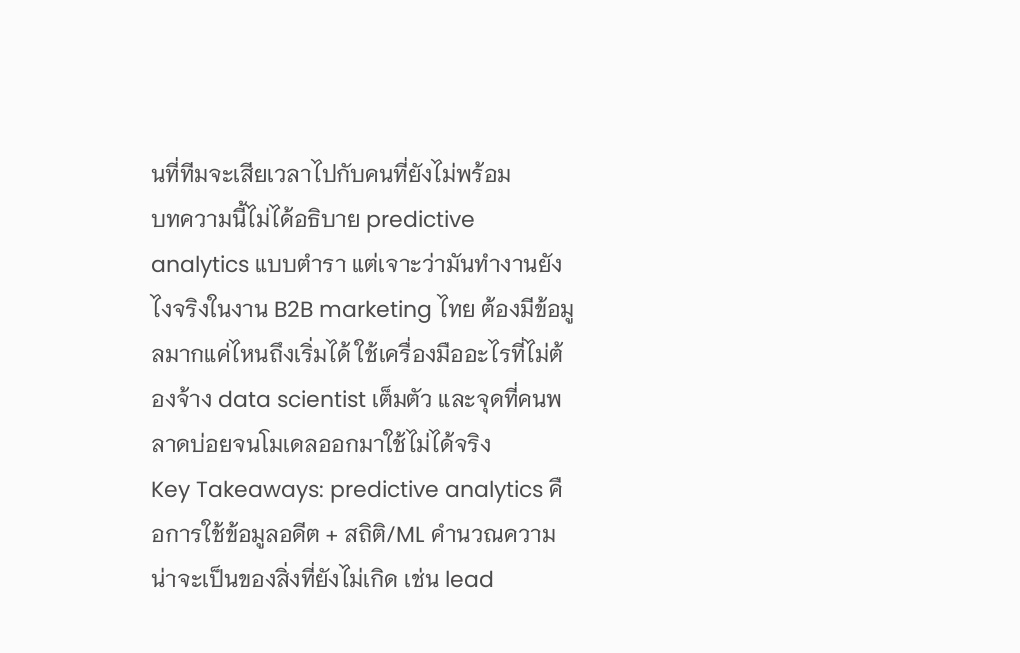นที่ทีมจะเสียเวลาไปกับคนที่ยังไม่พร้อม
บทความนี้ไม่ได้อธิบาย predictive analytics แบบตำรา แต่เจาะว่ามันทำงานยังไงจริงในงาน B2B marketing ไทย ต้องมีข้อมูลมากแค่ไหนถึงเริ่มได้ ใช้เครื่องมืออะไรที่ไม่ต้องจ้าง data scientist เต็มตัว และจุดที่คนพลาดบ่อยจนโมเดลออกมาใช้ไม่ได้จริง
Key Takeaways: predictive analytics คือการใช้ข้อมูลอดีต + สถิติ/ML คำนวณความน่าจะเป็นของสิ่งที่ยังไม่เกิด เช่น lead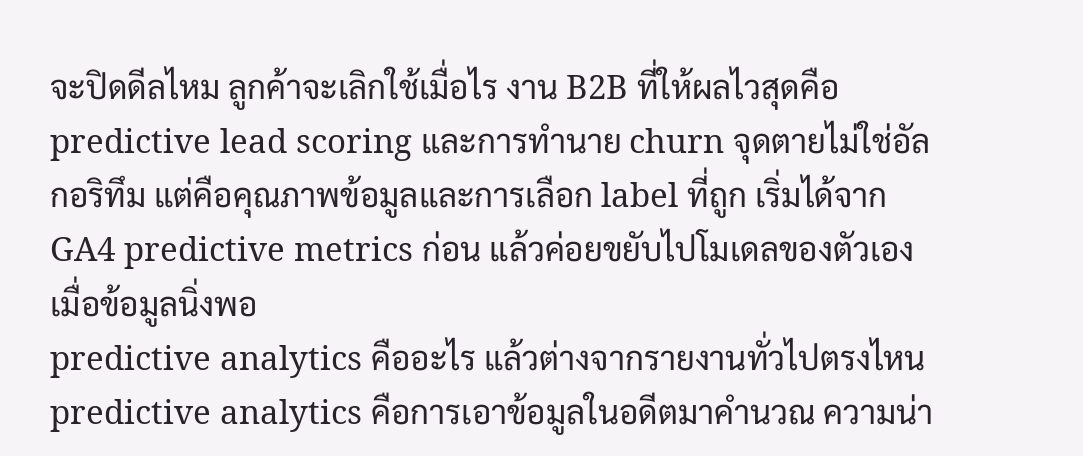จะปิดดีลไหม ลูกค้าจะเลิกใช้เมื่อไร งาน B2B ที่ให้ผลไวสุดคือ predictive lead scoring และการทำนาย churn จุดตายไม่ใช่อัลกอริทึม แต่คือคุณภาพข้อมูลและการเลือก label ที่ถูก เริ่มได้จาก GA4 predictive metrics ก่อน แล้วค่อยขยับไปโมเดลของตัวเองเมื่อข้อมูลนิ่งพอ
predictive analytics คืออะไร แล้วต่างจากรายงานทั่วไปตรงไหน
predictive analytics คือการเอาข้อมูลในอดีตมาคำนวณ ความน่า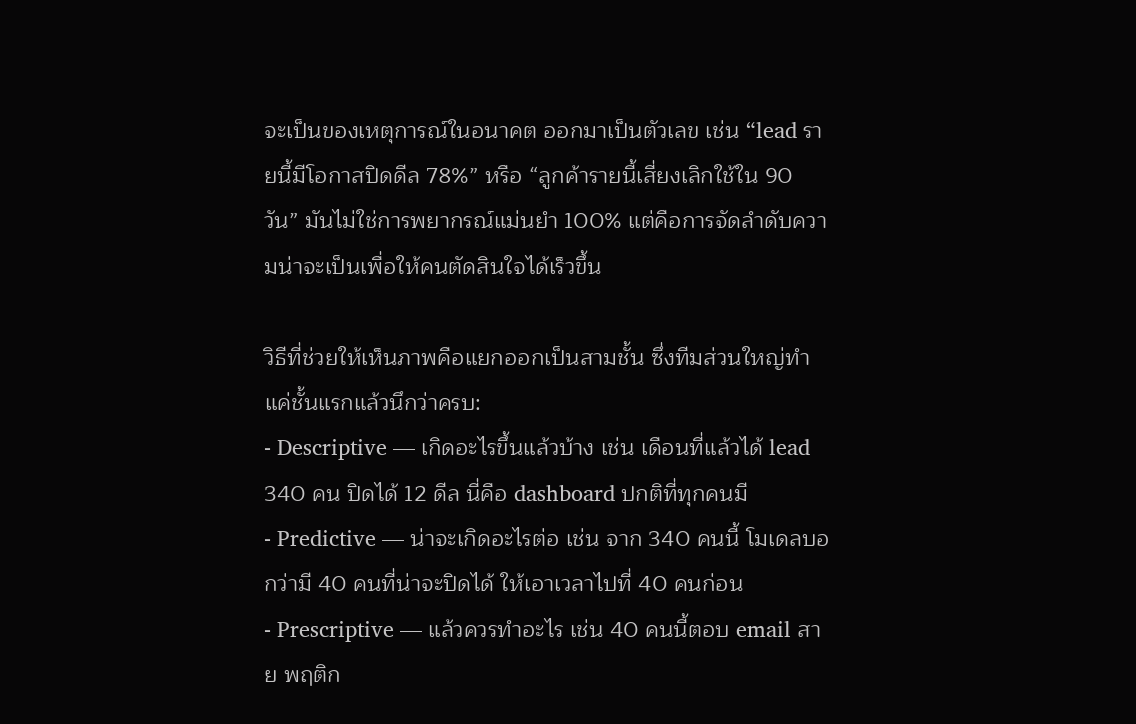จะเป็นของเหตุการณ์ในอนาคต ออกมาเป็นตัวเลข เช่น “lead รายนี้มีโอกาสปิดดีล 78%” หรือ “ลูกค้ารายนี้เสี่ยงเลิกใช้ใน 90 วัน” มันไม่ใช่การพยากรณ์แม่นยำ 100% แต่คือการจัดลำดับความน่าจะเป็นเพื่อให้คนตัดสินใจได้เร็วขึ้น

วิธีที่ช่วยให้เห็นภาพคือแยกออกเป็นสามชั้น ซึ่งทีมส่วนใหญ่ทำแค่ชั้นแรกแล้วนึกว่าครบ:
- Descriptive — เกิดอะไรขึ้นแล้วบ้าง เช่น เดือนที่แล้วได้ lead 340 คน ปิดได้ 12 ดีล นี่คือ dashboard ปกติที่ทุกคนมี
- Predictive — น่าจะเกิดอะไรต่อ เช่น จาก 340 คนนี้ โมเดลบอกว่ามี 40 คนที่น่าจะปิดได้ ให้เอาเวลาไปที่ 40 คนก่อน
- Prescriptive — แล้วควรทำอะไร เช่น 40 คนนี้ตอบ email สาย พฤติก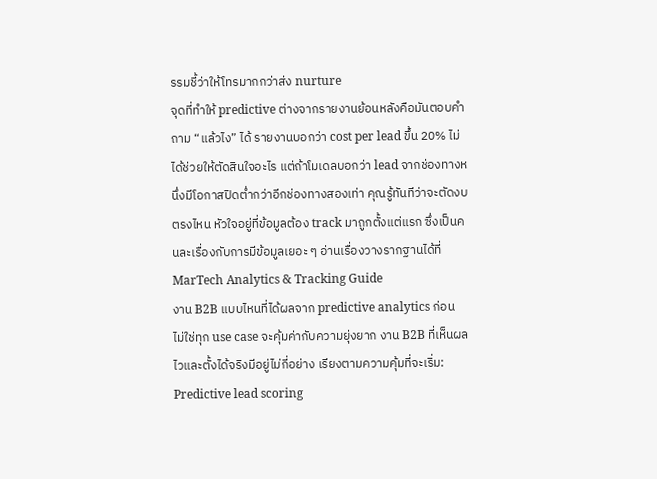รรมชี้ว่าให้โทรมากกว่าส่ง nurture
จุดที่ทำให้ predictive ต่างจากรายงานย้อนหลังคือมันตอบคำถาม “แล้วไง” ได้ รายงานบอกว่า cost per lead ขึ้น 20% ไม่ได้ช่วยให้ตัดสินใจอะไร แต่ถ้าโมเดลบอกว่า lead จากช่องทางหนึ่งมีโอกาสปิดต่ำกว่าอีกช่องทางสองเท่า คุณรู้ทันทีว่าจะตัดงบตรงไหน หัวใจอยู่ที่ข้อมูลต้อง track มาถูกตั้งแต่แรก ซึ่งเป็นคนละเรื่องกับการมีข้อมูลเยอะ ๆ อ่านเรื่องวางรากฐานได้ที่ MarTech Analytics & Tracking Guide
งาน B2B แบบไหนที่ได้ผลจาก predictive analytics ก่อน
ไม่ใช่ทุก use case จะคุ้มค่ากับความยุ่งยาก งาน B2B ที่เห็นผลไวและตั้งได้จริงมีอยู่ไม่กี่อย่าง เรียงตามความคุ้มที่จะเริ่ม:
Predictive lead scoring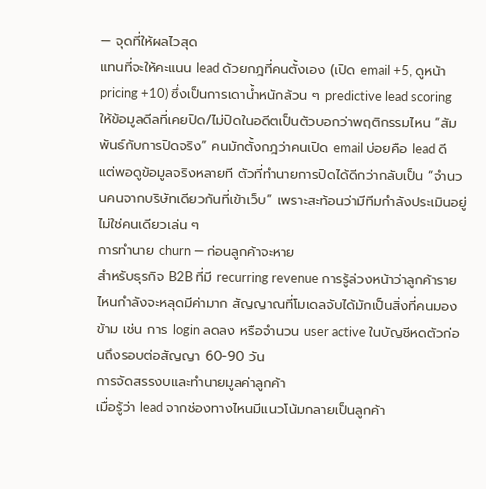— จุดที่ให้ผลไวสุด
แทนที่จะให้คะแนน lead ด้วยกฎที่คนตั้งเอง (เปิด email +5, ดูหน้า pricing +10) ซึ่งเป็นการเดาน้ำหนักล้วน ๆ predictive lead scoring ให้ข้อมูลดีลที่เคยปิด/ไม่ปิดในอดีตเป็นตัวบอกว่าพฤติกรรมไหน “สัมพันธ์กับการปิดจริง” คนมักตั้งกฎว่าคนเปิด email บ่อยคือ lead ดี แต่พอดูข้อมูลจริงหลายที ตัวที่ทำนายการปิดได้ดีกว่ากลับเป็น “จำนวนคนจากบริษัทเดียวกันที่เข้าเว็บ” เพราะสะท้อนว่ามีทีมกำลังประเมินอยู่ ไม่ใช่คนเดียวเล่น ๆ
การทำนาย churn — ก่อนลูกค้าจะหาย
สำหรับธุรกิจ B2B ที่มี recurring revenue การรู้ล่วงหน้าว่าลูกค้ารายไหนกำลังจะหลุดมีค่ามาก สัญญาณที่โมเดลจับได้มักเป็นสิ่งที่คนมองข้าม เช่น การ login ลดลง หรือจำนวน user active ในบัญชีหดตัวก่อนถึงรอบต่อสัญญา 60-90 วัน
การจัดสรรงบและทำนายมูลค่าลูกค้า
เมื่อรู้ว่า lead จากช่องทางไหนมีแนวโน้มกลายเป็นลูกค้า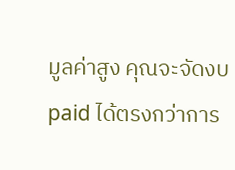มูลค่าสูง คุณจะจัดงบ paid ได้ตรงกว่าการ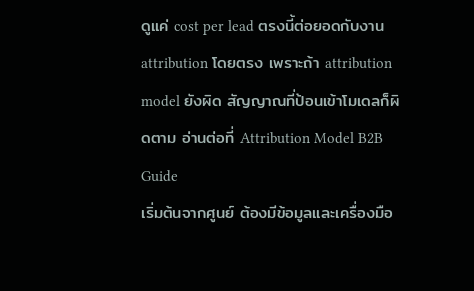ดูแค่ cost per lead ตรงนี้ต่อยอดกับงาน attribution โดยตรง เพราะถ้า attribution model ยังผิด สัญญาณที่ป้อนเข้าโมเดลก็ผิดตาม อ่านต่อที่ Attribution Model B2B Guide
เริ่มต้นจากศูนย์ ต้องมีข้อมูลและเครื่องมือ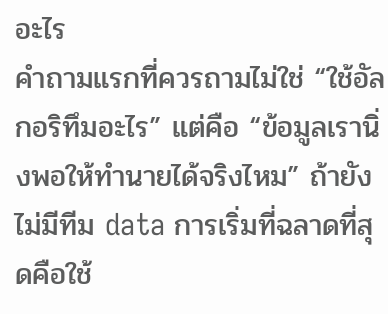อะไร
คำถามแรกที่ควรถามไม่ใช่ “ใช้อัลกอริทึมอะไร” แต่คือ “ข้อมูลเรานิ่งพอให้ทำนายได้จริงไหม” ถ้ายังไม่มีทีม data การเริ่มที่ฉลาดที่สุดคือใช้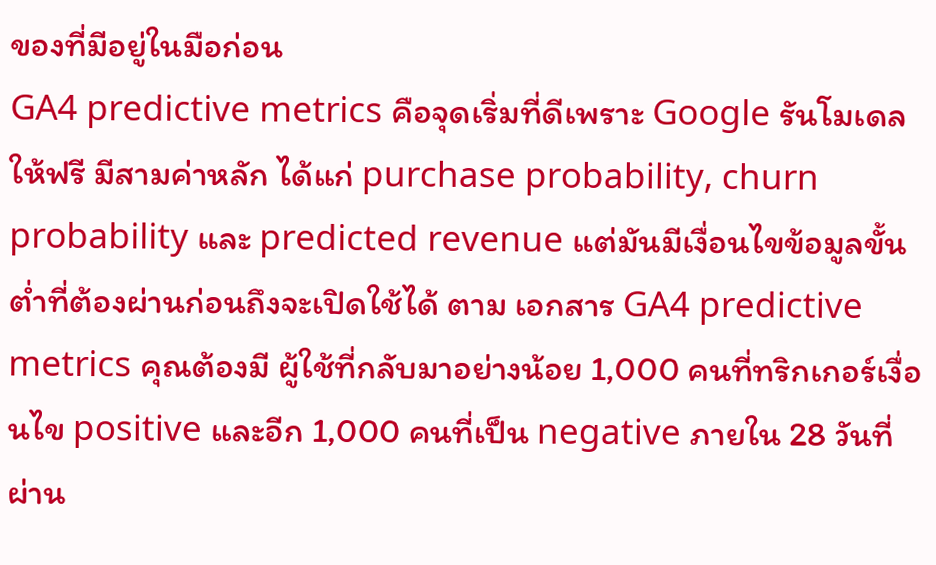ของที่มีอยู่ในมือก่อน
GA4 predictive metrics คือจุดเริ่มที่ดีเพราะ Google รันโมเดลให้ฟรี มีสามค่าหลัก ได้แก่ purchase probability, churn probability และ predicted revenue แต่มันมีเงื่อนไขข้อมูลขั้นต่ำที่ต้องผ่านก่อนถึงจะเปิดใช้ได้ ตาม เอกสาร GA4 predictive metrics คุณต้องมี ผู้ใช้ที่กลับมาอย่างน้อย 1,000 คนที่ทริกเกอร์เงื่อนไข positive และอีก 1,000 คนที่เป็น negative ภายใน 28 วันที่ผ่าน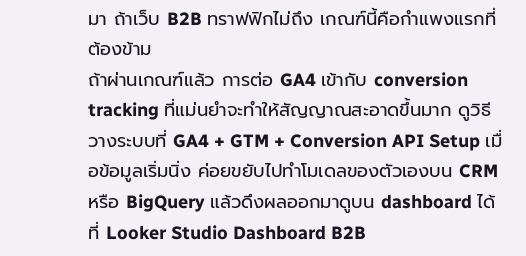มา ถ้าเว็บ B2B ทราฟฟิกไม่ถึง เกณฑ์นี้คือกำแพงแรกที่ต้องข้าม
ถ้าผ่านเกณฑ์แล้ว การต่อ GA4 เข้ากับ conversion tracking ที่แม่นยำจะทำให้สัญญาณสะอาดขึ้นมาก ดูวิธีวางระบบที่ GA4 + GTM + Conversion API Setup เมื่อข้อมูลเริ่มนิ่ง ค่อยขยับไปทำโมเดลของตัวเองบน CRM หรือ BigQuery แล้วดึงผลออกมาดูบน dashboard ได้ที่ Looker Studio Dashboard B2B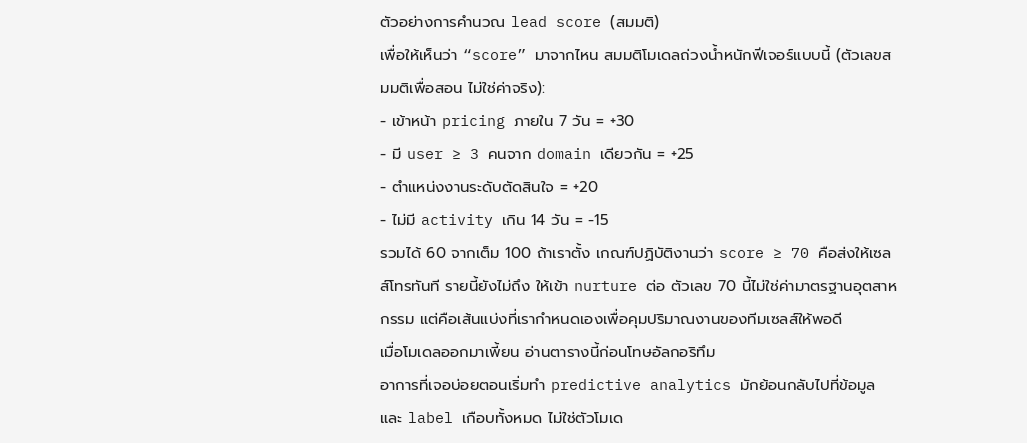ตัวอย่างการคำนวณ lead score (สมมติ)
เพื่อให้เห็นว่า “score” มาจากไหน สมมติโมเดลถ่วงน้ำหนักฟีเจอร์แบบนี้ (ตัวเลขสมมติเพื่อสอน ไม่ใช่ค่าจริง):
- เข้าหน้า pricing ภายใน 7 วัน = +30
- มี user ≥ 3 คนจาก domain เดียวกัน = +25
- ตำแหน่งงานระดับตัดสินใจ = +20
- ไม่มี activity เกิน 14 วัน = −15
รวมได้ 60 จากเต็ม 100 ถ้าเราตั้ง เกณฑ์ปฏิบัติงานว่า score ≥ 70 คือส่งให้เซลส์โทรทันที รายนี้ยังไม่ถึง ให้เข้า nurture ต่อ ตัวเลข 70 นี้ไม่ใช่ค่ามาตรฐานอุตสาหกรรม แต่คือเส้นแบ่งที่เรากำหนดเองเพื่อคุมปริมาณงานของทีมเซลส์ให้พอดี
เมื่อโมเดลออกมาเพี้ยน อ่านตารางนี้ก่อนโทษอัลกอริทึม
อาการที่เจอบ่อยตอนเริ่มทำ predictive analytics มักย้อนกลับไปที่ข้อมูลและ label เกือบทั้งหมด ไม่ใช่ตัวโมเด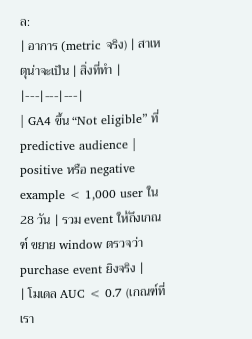ล:
| อาการ (metric จริง) | สาเหตุน่าจะเป็น | สิ่งที่ทำ |
|---|---|---|
| GA4 ขึ้น “Not eligible” ที่ predictive audience | positive หรือ negative example < 1,000 user ใน 28 วัน | รวม event ให้ถึงเกณฑ์ ขยาย window ตรวจว่า purchase event ยิงจริง |
| โมเดล AUC < 0.7 (เกณฑ์ที่เรา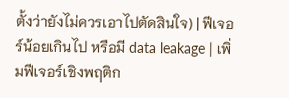ตั้งว่ายังไม่ควรเอาไปตัดสินใจ) | ฟีเจอร์น้อยเกินไป หรือมี data leakage | เพิ่มฟีเจอร์เชิงพฤติก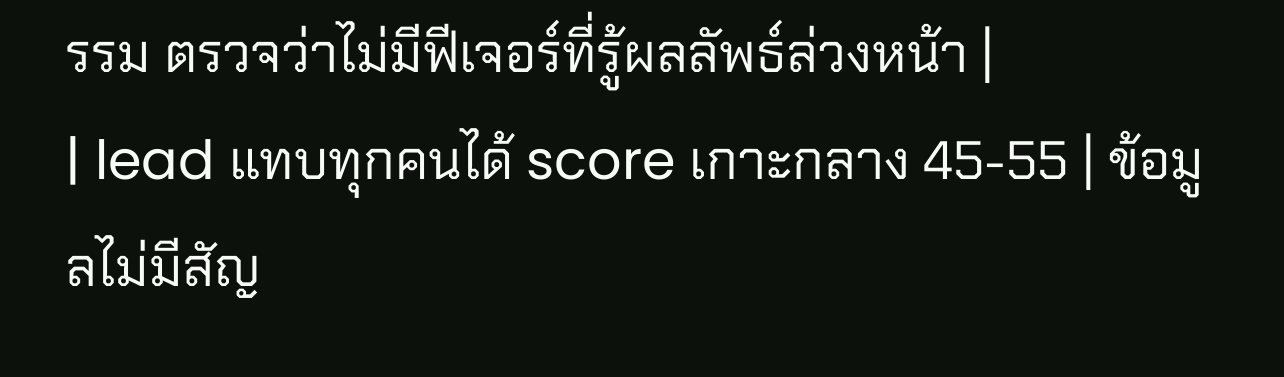รรม ตรวจว่าไม่มีฟีเจอร์ที่รู้ผลลัพธ์ล่วงหน้า |
| lead แทบทุกคนได้ score เกาะกลาง 45-55 | ข้อมูลไม่มีสัญ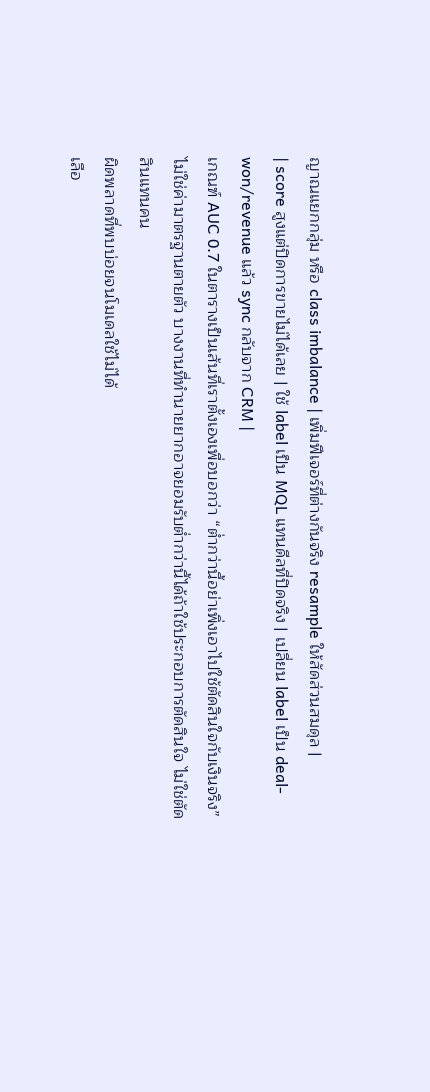ญาณแยกกลุ่ม หรือ class imbalance | เพิ่มฟีเจอร์ที่ต่างกันจริง resample ให้สัดส่วนสมดุล |
| score สูงแต่ปิดการขายไม่ได้เลย | ใช้ label เป็น MQL แทนดีลที่ปิดจริง | เปลี่ยน label เป็น deal-won/revenue แล้ว sync กลับจาก CRM |
เกณฑ์ AUC 0.7 ในตารางเป็นเส้นที่เราตั้งเองเพื่อบอกว่า “ต่ำกว่านี้อย่าเพิ่งเอาไปใช้ตัดสินใจกับเงินจริง” ไม่ใช่ค่ามาตรฐานตายตัว บางงานที่ทำนายยากอาจยอมรับต่ำกว่านี้ได้ถ้าใช้ประกอบการตัดสินใจ ไม่ใช่ตัดสินแทนคน
ผิดพลาดที่พบบ่อยจนโมเดลใช้ไม่ได้
เลือ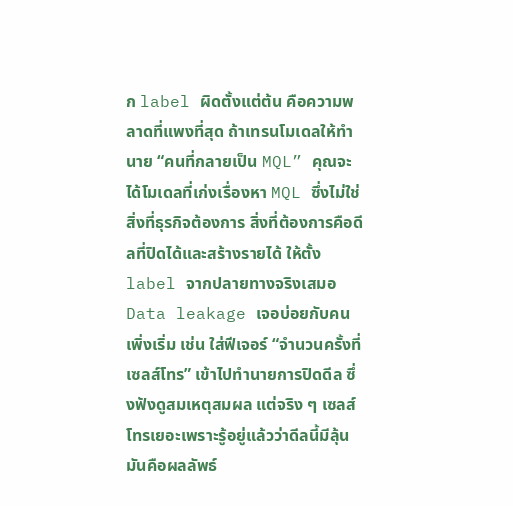ก label ผิดตั้งแต่ต้น คือความพลาดที่แพงที่สุด ถ้าเทรนโมเดลให้ทำนาย “คนที่กลายเป็น MQL” คุณจะได้โมเดลที่เก่งเรื่องหา MQL ซึ่งไม่ใช่สิ่งที่ธุรกิจต้องการ สิ่งที่ต้องการคือดีลที่ปิดได้และสร้างรายได้ ให้ตั้ง label จากปลายทางจริงเสมอ
Data leakage เจอบ่อยกับคนเพิ่งเริ่ม เช่น ใส่ฟีเจอร์ “จำนวนครั้งที่เซลส์โทร” เข้าไปทำนายการปิดดีล ซึ่งฟังดูสมเหตุสมผล แต่จริง ๆ เซลส์โทรเยอะเพราะรู้อยู่แล้วว่าดีลนี้มีลุ้น มันคือผลลัพธ์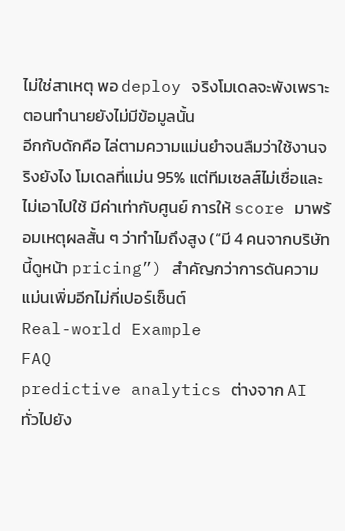ไม่ใช่สาเหตุ พอ deploy จริงโมเดลจะพังเพราะตอนทำนายยังไม่มีข้อมูลนั้น
อีกกับดักคือ ไล่ตามความแม่นยำจนลืมว่าใช้งานจริงยังไง โมเดลที่แม่น 95% แต่ทีมเซลส์ไม่เชื่อและไม่เอาไปใช้ มีค่าเท่ากับศูนย์ การให้ score มาพร้อมเหตุผลสั้น ๆ ว่าทำไมถึงสูง (“มี 4 คนจากบริษัทนี้ดูหน้า pricing”) สำคัญกว่าการดันความแม่นเพิ่มอีกไม่กี่เปอร์เซ็นต์
Real-world Example
FAQ
predictive analytics ต่างจาก AI ทั่วไปยัง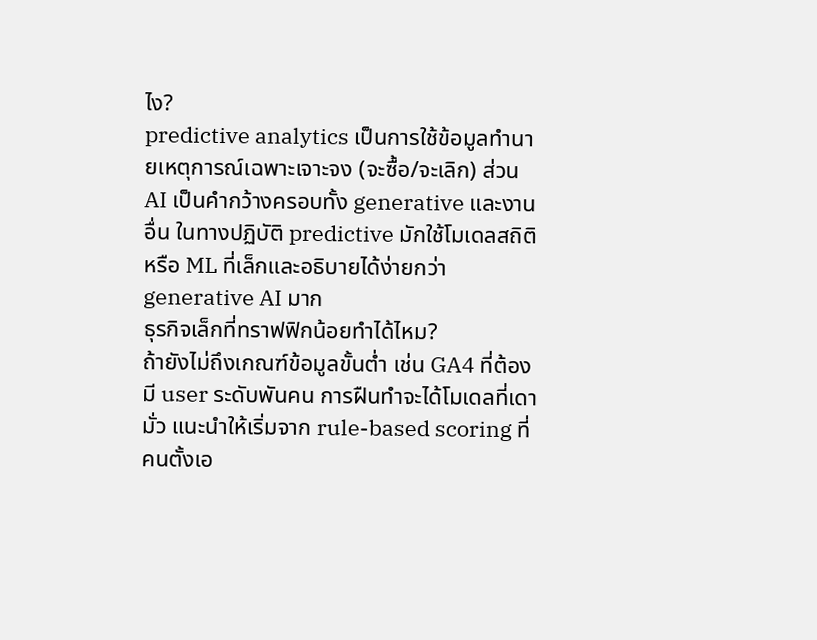ไง?
predictive analytics เป็นการใช้ข้อมูลทำนายเหตุการณ์เฉพาะเจาะจง (จะซื้อ/จะเลิก) ส่วน AI เป็นคำกว้างครอบทั้ง generative และงานอื่น ในทางปฏิบัติ predictive มักใช้โมเดลสถิติหรือ ML ที่เล็กและอธิบายได้ง่ายกว่า generative AI มาก
ธุรกิจเล็กที่ทราฟฟิกน้อยทำได้ไหม?
ถ้ายังไม่ถึงเกณฑ์ข้อมูลขั้นต่ำ เช่น GA4 ที่ต้องมี user ระดับพันคน การฝืนทำจะได้โมเดลที่เดามั่ว แนะนำให้เริ่มจาก rule-based scoring ที่คนตั้งเอ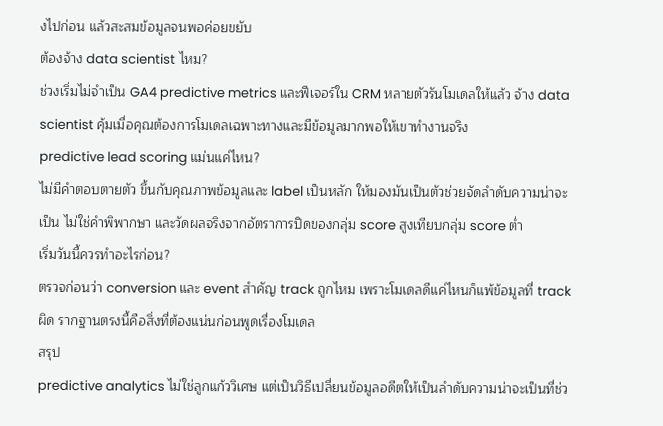งไปก่อน แล้วสะสมข้อมูลจนพอค่อยขยับ
ต้องจ้าง data scientist ไหม?
ช่วงเริ่มไม่จำเป็น GA4 predictive metrics และฟีเจอร์ใน CRM หลายตัวรันโมเดลให้แล้ว จ้าง data scientist คุ้มเมื่อคุณต้องการโมเดลเฉพาะทางและมีข้อมูลมากพอให้เขาทำงานจริง
predictive lead scoring แม่นแค่ไหน?
ไม่มีคำตอบตายตัว ขึ้นกับคุณภาพข้อมูลและ label เป็นหลัก ให้มองมันเป็นตัวช่วยจัดลำดับความน่าจะเป็น ไม่ใช่คำพิพากษา และวัดผลจริงจากอัตราการปิดของกลุ่ม score สูงเทียบกลุ่ม score ต่ำ
เริ่มวันนี้ควรทำอะไรก่อน?
ตรวจก่อนว่า conversion และ event สำคัญ track ถูกไหม เพราะโมเดลดีแค่ไหนก็แพ้ข้อมูลที่ track ผิด รากฐานตรงนี้คือสิ่งที่ต้องแน่นก่อนพูดเรื่องโมเดล
สรุป
predictive analytics ไม่ใช่ลูกแก้ววิเศษ แต่เป็นวิธีเปลี่ยนข้อมูลอดีตให้เป็นลำดับความน่าจะเป็นที่ช่ว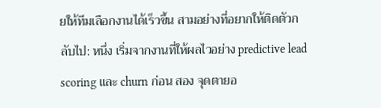ยให้ทีมเลือกงานได้เร็วขึ้น สามอย่างที่อยากให้ติดตัวกลับไป: หนึ่ง เริ่มจากงานที่ให้ผลไวอย่าง predictive lead scoring และ churn ก่อน สอง จุดตายอ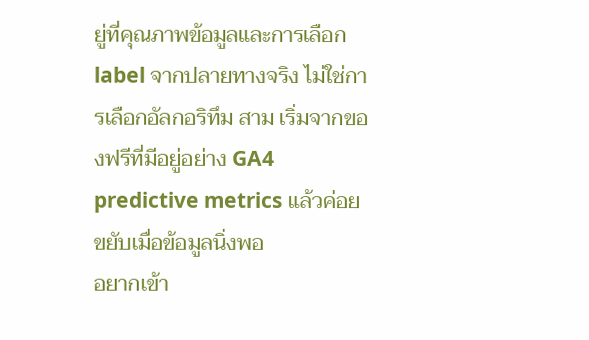ยู่ที่คุณภาพข้อมูลและการเลือก label จากปลายทางจริง ไม่ใช่การเลือกอัลกอริทึม สาม เริ่มจากของฟรีที่มีอยู่อย่าง GA4 predictive metrics แล้วค่อยขยับเมื่อข้อมูลนิ่งพอ
อยากเข้า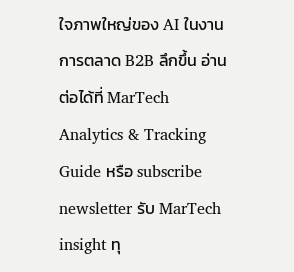ใจภาพใหญ่ของ AI ในงานการตลาด B2B ลึกขึ้น อ่านต่อได้ที่ MarTech Analytics & Tracking Guide หรือ subscribe newsletter รับ MarTech insight ทุ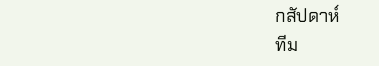กสัปดาห์
ทีม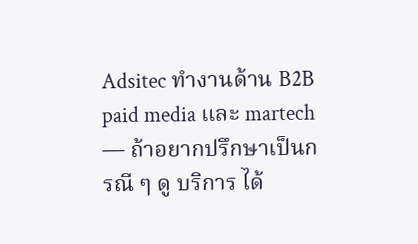Adsitec ทำงานด้าน B2B paid media และ martech — ถ้าอยากปรึกษาเป็นกรณี ๆ ดู บริการ ได้